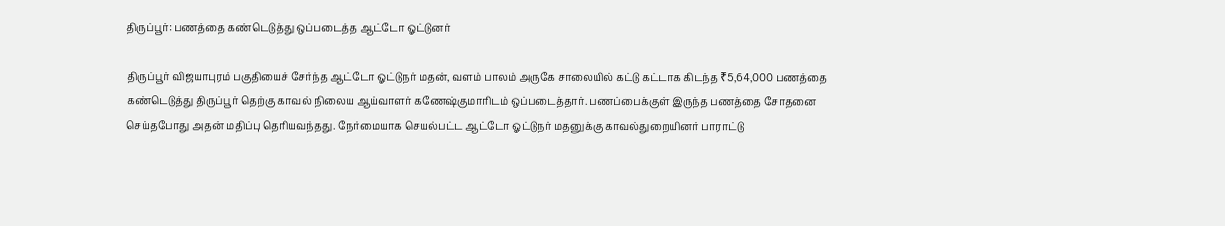திருப்பூர்: பணத்தை கண்டெடுத்து ஒப்படைத்த ஆட்டோ ஓட்டுனர்

திருப்பூர் விஜயாபுரம் பகுதியைச் சேர்ந்த ஆட்டோ ஓட்டுநர் மதன், வளம் பாலம் அருகே சாலையில் கட்டு கட்டாக கிடந்த ₹5,64,000 பணத்தை கண்டெடுத்து திருப்பூர் தெற்கு காவல் நிலைய ஆய்வாளர் கணேஷ்குமாரிடம் ஒப்படைத்தார். பணப்பைக்குள் இருந்த பணத்தை சோதனை செய்தபோது அதன் மதிப்பு தெரியவந்தது. நேர்மையாக செயல்பட்ட ஆட்டோ ஓட்டுநர் மதனுக்கு காவல்துறையினர் பாராட்டு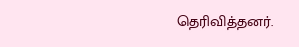தெரிவித்தனர்.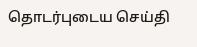தொடர்புடைய செய்தி